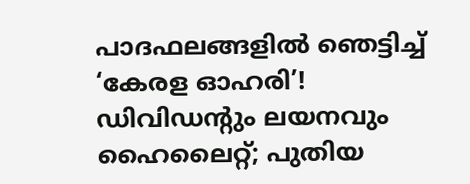പാദഫലങ്ങളില്‍ ഞെട്ടിച്ച് ‘കേരള ഓഹരി’! ഡിവിഡന്റും ലയനവും ഹൈലൈറ്റ്; പുതിയ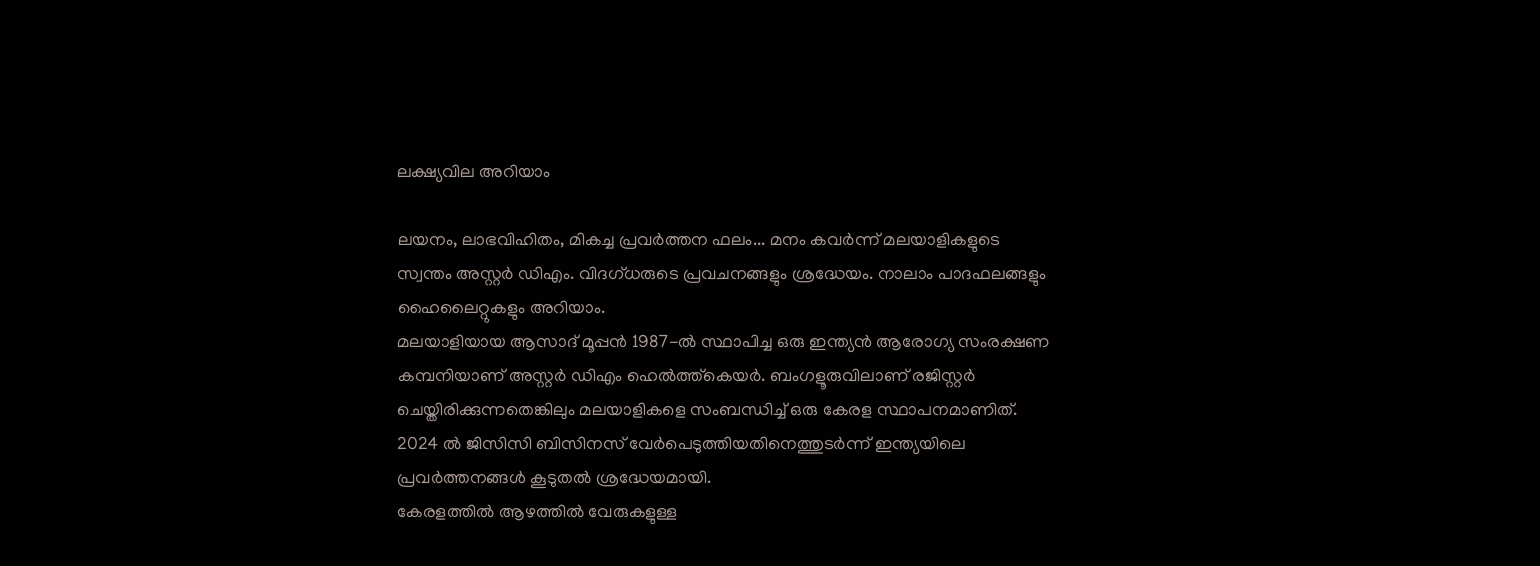ലക്ഷ്യവില അറിയാം

ലയനം, ലാഭവിഹിതം, മികച്ച പ്രവര്‍ത്തന ഫലം... മനം കവര്‍ന്ന് മലയാളികളുടെ സ്വന്തം അസ്റ്റര്‍ ഡിഎം. വിദഗ്ധരുടെ പ്രവചനങ്ങളും ശ്രദ്ധേയം. നാലാം പാദഫലങ്ങളും ഹൈലൈറ്റുകളും അറിയാം.
മലയാളിയായ ആസാദ് മൂപ്പന്‍ 1987-ല്‍ സ്ഥാപിച്ച ഒരു ഇന്ത്യന്‍ ആരോഗ്യ സംരക്ഷണ കമ്പനിയാണ് അസ്റ്റര്‍ ഡിഎം ഹെല്‍ത്ത്‌കെയര്‍. ബംഗളൂരുവിലാണ് രജിസ്റ്റര്‍ ചെയ്തിരിക്കുന്നതെങ്കിലും മലയാളികളെ സംബന്ധിച്ച് ഒരു കേരള സ്ഥാപനമാണിത്. 2024 ല്‍ ജിസിസി ബിസിനസ് വേര്‍പെടുത്തിയതിനെത്തുടര്‍ന്ന് ഇന്ത്യയിലെ പ്രവര്‍ത്തനങ്ങള്‍ കൂടുതല്‍ ശ്രദ്ധേയമായി.
കേരളത്തില്‍ ആഴത്തില്‍ വേരുകളുള്ള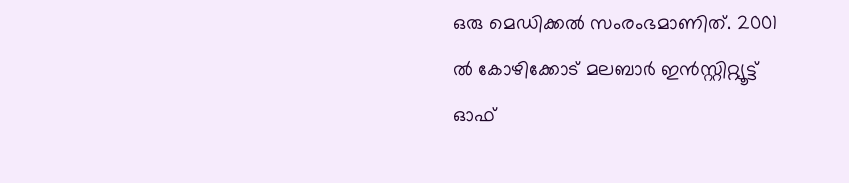ഒരു മെഡിക്കല്‍ സംരംഭമാണിത്. 2001 ല്‍ കോഴിക്കോട് മലബാര്‍ ഇന്‍സ്റ്റിറ്റ്യൂട്ട് ഓഫ്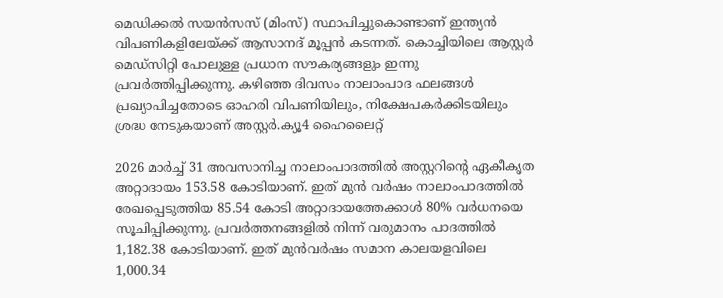മെഡിക്കല്‍ സയന്‍സസ് (മിംസ്) സ്ഥാപിച്ചുകൊണ്ടാണ് ഇന്ത്യന്‍ വിപണികളിലേയ്ക്ക് ആസാനദ് മൂപ്പന്‍ കടന്നത്. കൊച്ചിയിലെ ആസ്റ്റര്‍ മെഡ്‌സിറ്റി പോലുള്ള പ്രധാന സൗകര്യങ്ങളും ഇന്നു പ്രവര്‍ത്തിപ്പിക്കുന്നു. കഴിഞ്ഞ ദിവസം നാലാംപാദ ഫലങ്ങള്‍ പ്രഖ്യാപിച്ചതോടെ ഓഹരി വിപണിയിലും, നിക്ഷേപകര്‍ക്കിടയിലും ശ്രദ്ധ നേടുകയാണ് അസ്റ്റര്‍.ക്യൂ4 ഹൈലൈറ്റ്

2026 മാര്‍ച്ച് 31 അവസാനിച്ച നാലാംപാദത്തില്‍ അസ്റ്ററിന്റെ ഏകീകൃത അറ്റാദായം 153.58 കോടിയാണ്. ഇത് മുന്‍ വര്‍ഷം നാലാംപാദത്തില്‍ രേഖപ്പെടുത്തിയ 85.54 കോടി അറ്റാദായത്തേക്കാള്‍ 80% വര്‍ധനയെ സൂചിപ്പിക്കുന്നു. പ്രവര്‍ത്തനങ്ങളില്‍ നിന്ന് വരുമാനം പാദത്തില്‍ 1,182.38 കോടിയാണ്. ഇത് മുന്‍വര്‍ഷം സമാന കാലയളവിലെ 1,000.34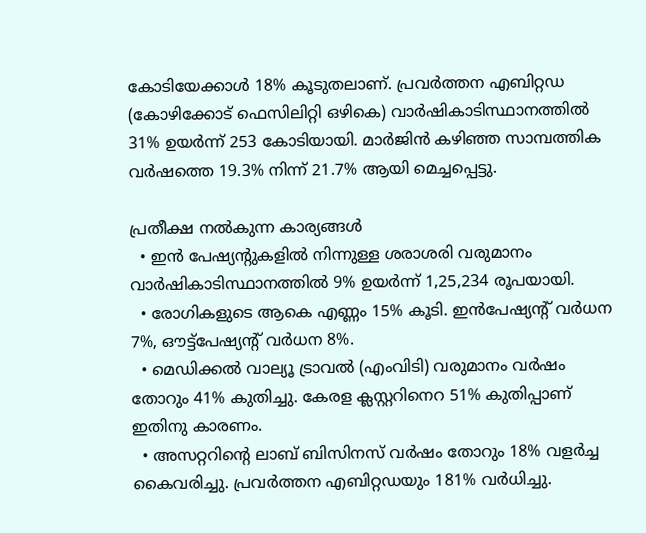കോടിയേക്കാള്‍ 18% കൂടുതലാണ്. പ്രവര്‍ത്തന എബിറ്റഡ (കോഴിക്കോട് ഫെസിലിറ്റി ഒഴികെ) വാര്‍ഷികാടിസ്ഥാനത്തില്‍ 31% ഉയര്‍ന്ന് 253 കോടിയായി. മാര്‍ജിന്‍ കഴിഞ്ഞ സാമ്പത്തിക വര്‍ഷത്തെ 19.3% നിന്ന് 21.7% ആയി മെച്ചപ്പെട്ടു.

പ്രതീക്ഷ നല്‍കുന്ന കാര്യങ്ങള്‍
  • ഇന്‍ പേഷ്യന്റുകളില്‍ നിന്നുള്ള ശരാശരി വരുമാനം വാര്‍ഷികാടിസ്ഥാനത്തില്‍ 9% ഉയര്‍ന്ന് 1,25,234 രൂപയായി.
  • രോഗികളുടെ ആകെ എണ്ണം 15% കൂടി. ഇന്‍പേഷ്യന്റ് വര്‍ധന 7%, ഔട്ട്‌പേഷ്യന്റ് വര്‍ധന 8%.
  • മെഡിക്കല്‍ വാല്യൂ ട്രാവല്‍ (എംവിടി) വരുമാനം വര്‍ഷം തോറും 41% കുതിച്ചു. കേരള ക്ലസ്റ്ററിനെറ 51% കുതിപ്പാണ് ഇതിനു കാരണം.
  • അസറ്ററിന്റെ ലാബ് ബിസിനസ് വര്‍ഷം തോറും 18% വളര്‍ച്ച കൈവരിച്ചു. പ്രവര്‍ത്തന എബിറ്റഡയും 181% വര്‍ധിച്ചു.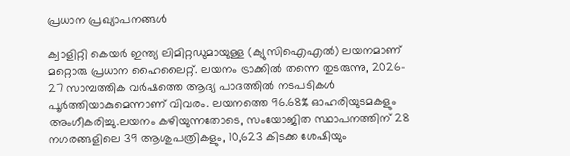പ്രധാന പ്രഖ്യാപനങ്ങള്‍

ക്വാളിറ്റി കെയര്‍ ഇന്ത്യ ലിമിറ്റഡുമായുള്ള (ക്യുസിഐഎല്‍) ലയനമാണ് മറ്റൊരു പ്രധാന ഹൈലൈറ്റ്. ലയനം ട്രാക്കില്‍ തന്നെ തുടരുന്നു, 2026- 27 സാമ്പത്തിക വര്‍ഷത്തെ ആദ്യ പാദത്തില്‍ നടപടികള്‍ പൂര്‍ത്തിയാകുമെന്നാണ് വിവരം. ലയനത്തെ 96.68% ഓഹരിയുടമകളും അംഗീകരിച്ചു.ലയനം കഴിയുന്നതോടെ, സംയോജിത സ്ഥാപനത്തിന് 28 നഗരങ്ങളിലെ 39 ആശുപത്രികളും, 10,623 കിടക്ക ശേഷിയും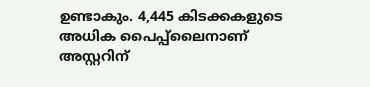ഉണ്ടാകും. 4,445 കിടക്കകളുടെ അധിക പൈപ്പ്ലൈനാണ് അസ്റ്ററിന്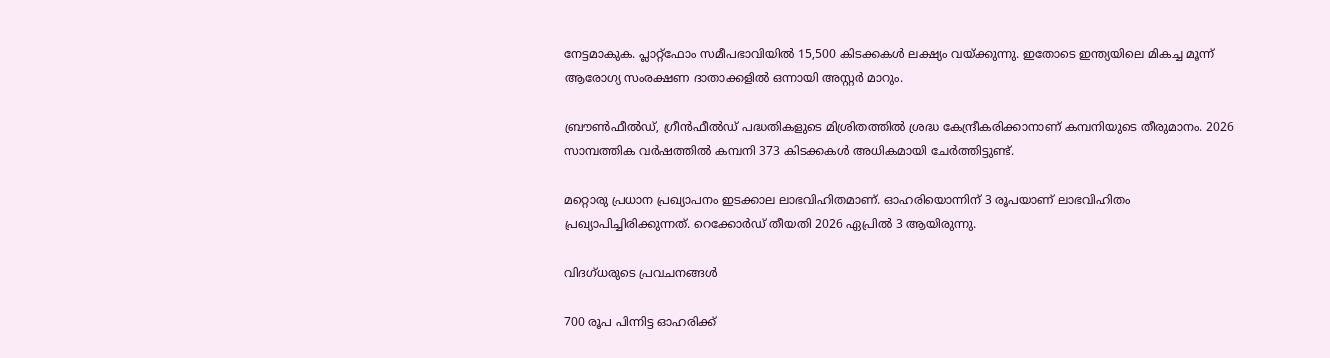നേട്ടമാകുക. പ്ലാറ്റ്ഫോം സമീപഭാവിയില്‍ 15,500 കിടക്കകള്‍ ലക്ഷ്യം വയ്ക്കുന്നു. ഇതോടെ ഇന്ത്യയിലെ മികച്ച മൂന്ന് ആരോഗ്യ സംരക്ഷണ ദാതാക്കളില്‍ ഒന്നായി അസ്റ്റര്‍ മാറും.

ബ്രൗണ്‍ഫീല്‍ഡ്, ഗ്രീന്‍ഫീല്‍ഡ് പദ്ധതികളുടെ മിശ്രിതത്തില്‍ ശ്രദ്ധ കേന്ദ്രീകരിക്കാനാണ് കമ്പനിയുടെ തീരുമാനം. 2026 സാമ്പത്തിക വര്‍ഷത്തില്‍ കമ്പനി 373 കിടക്കകള്‍ അധികമായി ചേര്‍ത്തിട്ടുണ്ട്.

മറ്റൊരു പ്രധാന പ്രഖ്യാപനം ഇടക്കാല ലാഭവിഹിതമാണ്. ഓഹരിയൊന്നിന് 3 രൂപയാണ് ലാഭവിഹിതം പ്രഖ്യാപിച്ചിരിക്കുന്നത്. റെക്കോര്‍ഡ് തീയതി 2026 ഏപ്രില്‍ 3 ആയിരുന്നു.

വിദഗ്ധരുടെ പ്രവചനങ്ങള്‍

700 രൂപ പിന്നിട്ട ഓഹരിക്ക്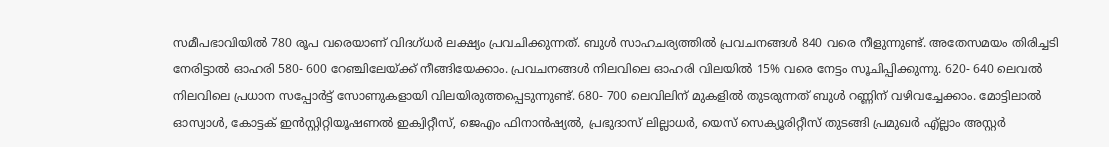സമീപഭാവിയില്‍ 780 രൂപ വരെയാണ് വിദഗ്ധര്‍ ലക്ഷ്യം പ്രവചിക്കുന്നത്. ബുള്‍ സാഹചര്യത്തില്‍ പ്രവചനങ്ങള്‍ 840 വരെ നീളുന്നുണ്ട്. അതേസമയം തിരിച്ചടി നേരിട്ടാല്‍ ഓഹരി 580- 600 റേഞ്ചിലേയ്ക്ക് നീങ്ങിയേക്കാം. പ്രവചനങ്ങള്‍ നിലവിലെ ഓഹരി വിലയില്‍ 15% വരെ നേട്ടം സൂചിപ്പിക്കുന്നു. 620- 640 ലെവല്‍ നിലവിലെ പ്രധാന സപ്പോര്‍ട്ട് സോണുകളായി വിലയിരുത്തപ്പെടുന്നുണ്ട്. 680- 700 ലെവിലിന് മുകളില്‍ തുടരുന്നത് ബുള്‍ റണ്ണിന് വഴിവച്ചേക്കാം. മോട്ടിലാല്‍ ഓസ്വാള്‍, കോട്ടക് ഇന്‍സ്റ്റിറ്റിയൂഷണല്‍ ഇക്വിറ്റീസ്, ജെഎം ഫിനാന്‍ഷ്യല്‍, പ്രഭുദാസ് ലില്ലാധര്‍, യെസ് സെക്യൂരിറ്റീസ് തുടങ്ങി പ്രമുഖര്‍ എ്ല്ലാം അസ്റ്റര്‍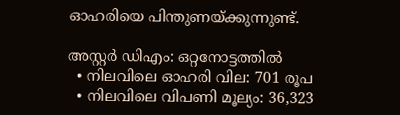ഓഹരിയെ പിന്തുണയ്ക്കുന്നുണ്ട്.

അസ്റ്റര്‍ ഡിഎം: ഒറ്റനോട്ടത്തില്‍
  • നിലവിലെ ഓഹരി വില: 701 രൂപ
  • നിലവിലെ വിപണി മൂല്യം: 36,323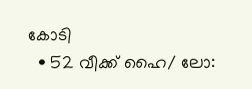കോടി
  • 52 വീക്ക് ഹൈ/ ലോ: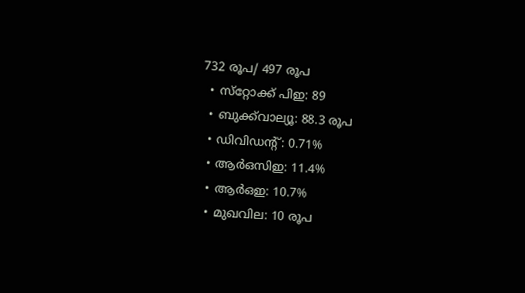732 രൂപ/ 497 രൂപ
  • സ്‌റ്റോക്ക് പിഇ: 89
  • ബുക്ക്‌വാല്യൂ: 88.3 രൂപ
  • ഡിവിഡന്റ്: 0.71%
  • ആര്‍ഒസിഇ: 11.4%
  • ആര്‍ഒഇ: 10.7%
  • മുഖവില: 10 രൂപ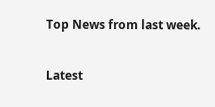Top News from last week.

Latest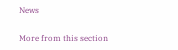News

More from this section